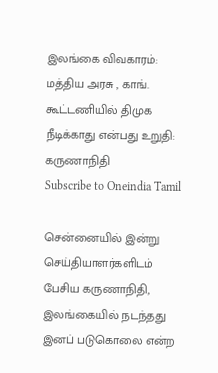இலங்கை விவகாரம்: மத்திய அரசு , காங். கூட்டணியில் திமுக நீடிக்காது என்பது உறுதி: கருணாநிதி
Subscribe to Oneindia Tamil

சென்னையில் இன்று செய்தியாளர்களிடம் பேசிய கருணாநிதி, இலங்கையில் நடந்தது இனப் படுகொலை என்ற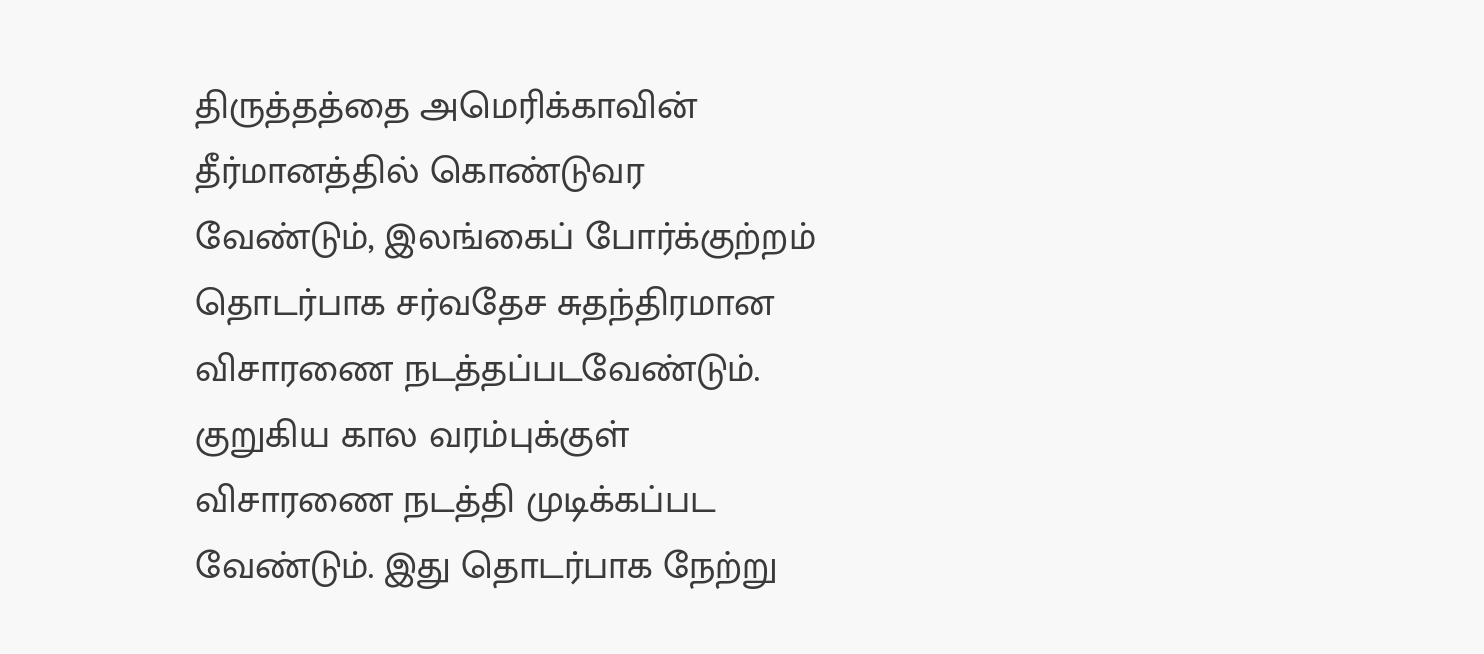திருத்தத்தை அமெரிக்காவின் தீர்மானத்தில் கொண்டுவர வேண்டும், இலங்கைப் போர்க்குற்றம் தொடர்பாக சர்வதேச சுதந்திரமான விசாரணை நடத்தப்படவேண்டும். குறுகிய கால வரம்புக்குள் விசாரணை நடத்தி முடிக்கப்பட வேண்டும். இது தொடர்பாக நேற்று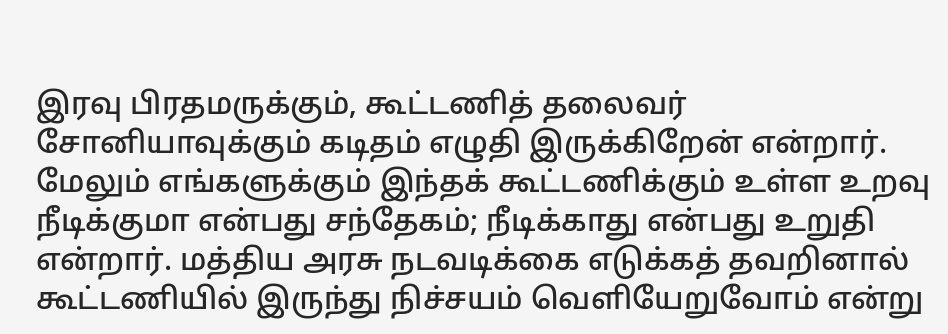இரவு பிரதமருக்கும், கூட்டணித் தலைவர் சோனியாவுக்கும் கடிதம் எழுதி இருக்கிறேன் என்றார்.
மேலும் எங்களுக்கும் இந்தக் கூட்டணிக்கும் உள்ள உறவு நீடிக்குமா என்பது சந்தேகம்; நீடிக்காது என்பது உறுதி என்றார். மத்திய அரசு நடவடிக்கை எடுக்கத் தவறினால் கூட்டணியில் இருந்து நிச்சயம் வெளியேறுவோம் என்று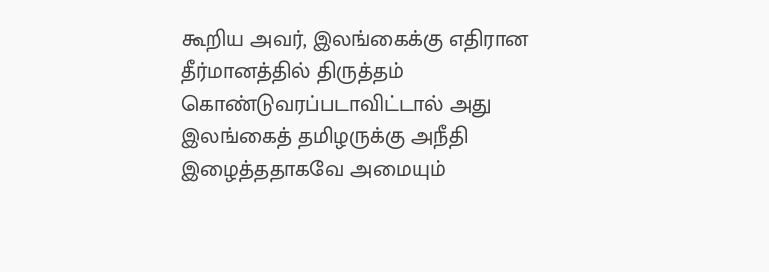கூறிய அவர், இலங்கைக்கு எதிரான தீர்மானத்தில் திருத்தம் கொண்டுவரப்படாவிட்டால் அது இலங்கைத் தமிழருக்கு அநீதி இழைத்ததாகவே அமையும்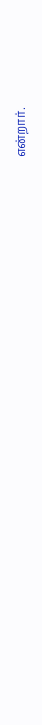என்றார்.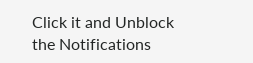Click it and Unblock the Notifications